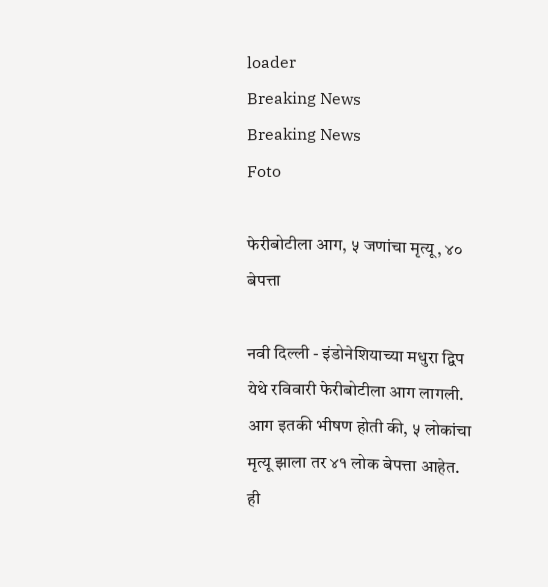loader
Breaking News
Breaking News
Foto

फेरीबोटीला आग, ५ जणांचा मृत्यू, ४० बेपत्ता

नवी दिल्ली - इंडोनेशियाच्या मधुरा द्विप येथे रविवारी फेरीबोटीला आग लागली. आग इतकी भीषण होती की, ५ लोकांचा मृत्यू झाला तर ४१ लोक बेपत्ता आहेत. ही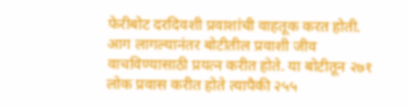फेरीबोट दरदिवशी प्रवाशांची वाहतूक करत होती. आग लागल्यानंतर बोटीतील प्रवाशी जीव वाचविण्यासाठी प्रयत्न करीत होते. या बोटीतून २७१ लोक प्रवास करीत होते त्यापैकी २५५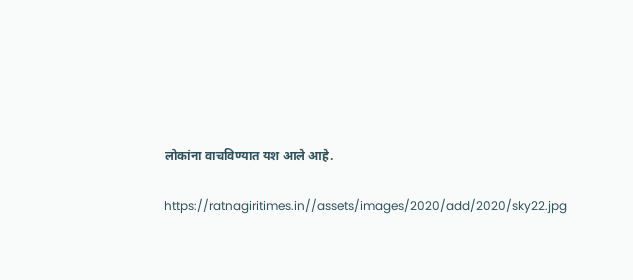लोकांना वाचविण्यात यश आले आहे.

https://ratnagiritimes.in//assets/images/2020/add/2020/sky22.jpg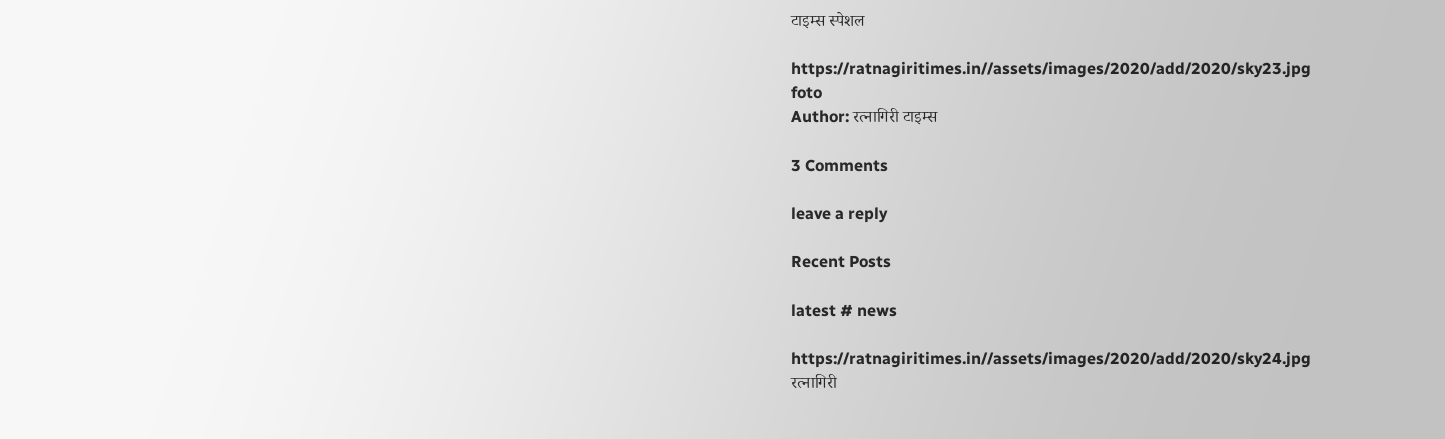टाइम्स स्पेशल

https://ratnagiritimes.in//assets/images/2020/add/2020/sky23.jpg
foto
Author: रत्नागिरी टाइम्स

3 Comments

leave a reply

Recent Posts

latest # news

https://ratnagiritimes.in//assets/images/2020/add/2020/sky24.jpg
रत्नागिरी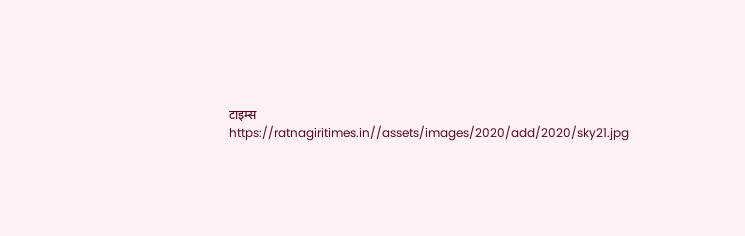टाइम्स
https://ratnagiritimes.in//assets/images/2020/add/2020/sky21.jpg